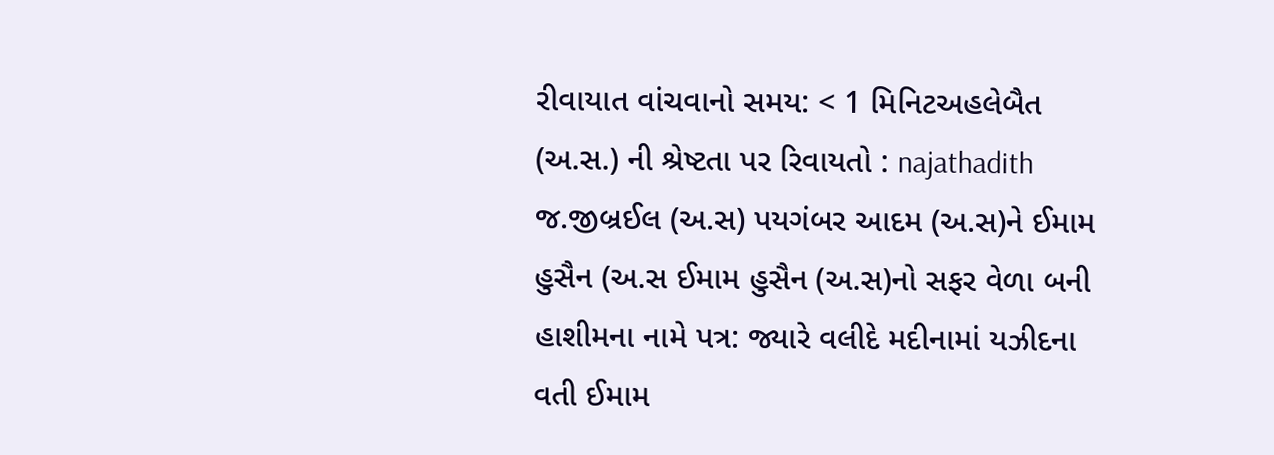રીવાયાત વાંચવાનો સમય: < 1 મિનિટઅહલેબૈત (અ.સ.) ની શ્રેષ્ટતા પર રિવાયતો : najathadith જ.જીબ્રઈલ (અ.સ) પયગંબર આદમ (અ.સ)ને ઈમામ હુસૈન (અ.સ ઈમામ હુસૈન (અ.સ)નો સફર વેળા બની હાશીમના નામે પત્ર: જ્યારે વલીદે મદીનામાં યઝીદના વતી ઈમામ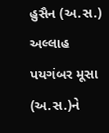હુસૈન (અ.સ.) અલ્લાહ પયગંબર મૂસા (અ.સ.)ને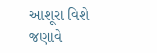આશૂરા વિશે જણાવે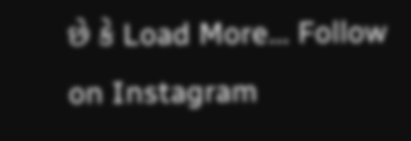છે કે Load More... Follow on Instagram